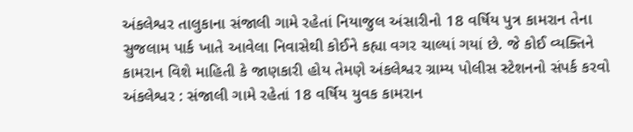અંકલેશ્વર તાલુકાના સંજાલી ગામે રહેતાં નિયાજુલ અંસારીનો 18 વર્ષિય પુત્ર કામરાન તેના સુજલામ પાર્ક ખાતે આવેલા નિવાસેથી કોઈને કહ્યા વગર ચાલ્યાં ગયાં છે. જે કોઈ વ્યક્તિને કામરાન વિશે માહિતી કે જાણકારી હોય તેમણે અંકલેશ્વર ગ્રામ્ય પોલીસ સ્ટેશનનો સંપર્ક કરવો
અંકલેશ્વર : સંજાલી ગામે રહેતાં 18 વર્ષિય યુવક કામરાન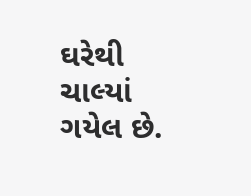ઘરેથી ચાલ્યાં ગયેલ છે.